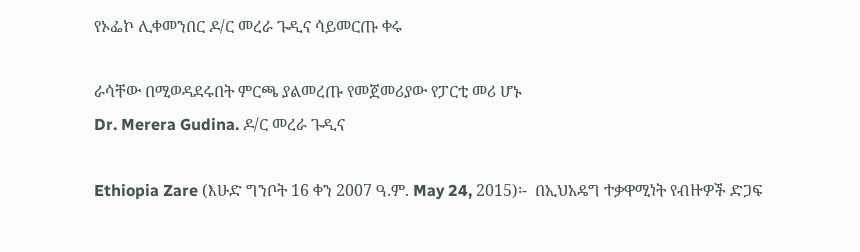የኦፌኮ ሊቀመንበር ዶ/ር መረራ ጉዲና ሳይመርጡ ቀሩ

ራሳቸው በሚወዳደሩበት ምርጫ ያልመረጡ የመጀመሪያው የፓርቲ መሪ ሆኑ
Dr. Merera Gudina. ዶ/ር መረራ ጉዲና

Ethiopia Zare (እሁድ ግንቦት 16 ቀን 2007 ዓ.ም. May 24, 2015)፡-  በኢህአዴግ ተቃዋሚነት የብዙዎች ድጋፍ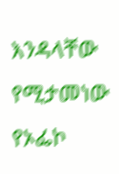እንዳላቸው የሚታመነው የኦፌኮ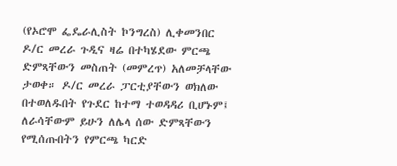(የኦሮሞ ፌዴራሊስት ኮንግረስ) ሊቀመንበር ዶ/ር መረራ ጉዲና ዛሬ በተካሄደው ምርጫ ድምጻቸውን መስጠት (መምረጥ) አለመቻላቸው ታወቀ። ዶ/ር መረራ ፓርቲያቸውን ወክለው በተወለዱበት የጉደር ከተማ ተወዳዳሪ ቢሆኑም፤ ለራሳቸውም ይሁን ለሌላ ሰው ድምጻቸውን የሚሰጡበትን የምርጫ ካርድ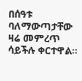በሰዓቱ ባለማውጣታቸው ዛሬ መምረጥ ሳይችሉ ቀርተዋል።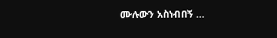ሙሉውን አስነብበኝ …